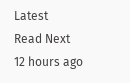Latest
Read Next
12 hours ago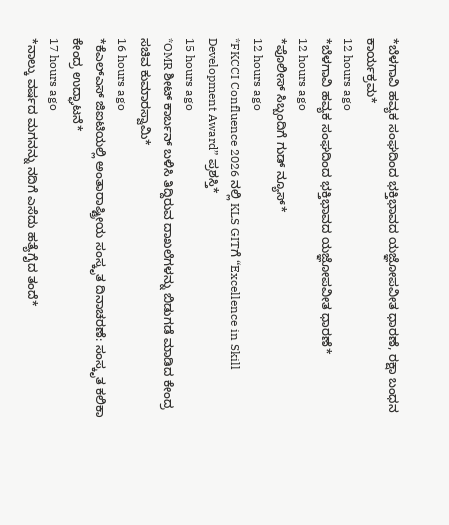*ಬೆಳಗಾವಿ ಹವ್ಯಕ ಸಂಘದಿಂದ ಭಕ್ತಿಭಾವದ ಯಜ್ಞೋಪವೀತ ಧಾರಣೆ, ರಕ್ಷಾ ಬಂಧನ ಕಾರ್ಯಕ್ರಮ*
12 hours ago
*ಬೆಳಗಾವಿ ಹವ್ಯಕ ಸಂಘದಿಂದ ಭಕ್ತಿಭಾವದ ಯಜ್ಞೋಪವೀತ ಧಾರಣೆ*
12 hours ago
*ಪೊಲೀಸ್ ಸಿಬ್ಬಂದಿಗೆ ಗುಡ್ ನ್ಯೂಸ್*
12 hours ago
*FKCCI Confluence 2026 ನಲ್ಲಿ KLS GITಗೆ “Excellence in Skill Development Award” ಪ್ರಶಸ್ತಿ*
15 hours ago
*OMR ಶೀಟ್ ಕಾರ್ಬನ್ ಬಳಿಸಿ ತಿದ್ದಿರುವ ದಾಖಲೆಗಳನ್ನು ಬಿಡುಗಡೆ ಮಾಡಿದ ಕೇಂದ್ರ ಸಚಿವ ಕುಮಾರಸ್ವಾಮಿ*
16 hours ago
*ಕೆಎಲ್ಎಸ್ ಜಿಐಟಿಯಲ್ಲಿ ಅಂತಾರಾಷ್ಟ್ರೀಯ ಸಂಸ್ಕೃತ ದಿನಾಚರಣೆ: ಸಂಸ್ಕೃತ ಕಲಿಕಾ ಕೇಂದ್ರ ಉದ್ಘಾಟನೆ*
17 hours ago
*ನಾಲ್ಕು ವರ್ಷದ ಮಗನನ್ನು ನದಿಗೆ ಎಸೆದು ಹತ್ಯೆಗೈದ ತಂದೆ*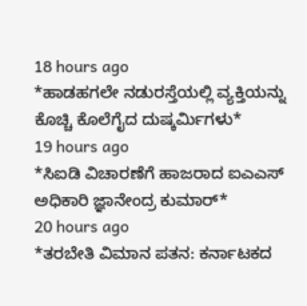18 hours ago
*ಹಾಡಹಗಲೇ ನಡುರಸ್ತೆಯಲ್ಲಿ ವ್ಯಕ್ತಿಯನ್ನು ಕೊಚ್ಚಿ ಕೊಲೆಗೈದ ದುಷ್ಕರ್ಮಿಗಳು*
19 hours ago
*ಸಿಐಡಿ ವಿಚಾರಣೆಗೆ ಹಾಜರಾದ ಐಎಎಸ್ ಅಧಿಕಾರಿ ಜ್ಞಾನೇಂದ್ರ ಕುಮಾರ್*
20 hours ago
*ತರಬೇತಿ ವಿಮಾನ ಪತನ: ಕರ್ನಾಟಕದ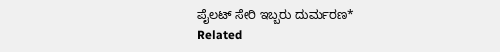ಪೈಲಟ್ ಸೇರಿ ಇಬ್ಬರು ದುರ್ಮರಣ*
Related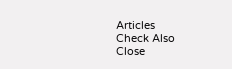Articles
Check Also
Close